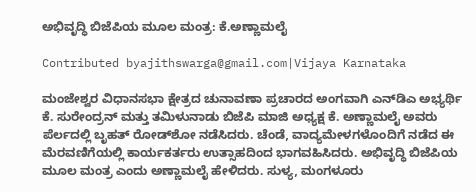ಅಭಿವೃದ್ಧಿ ಬಿಜೆಪಿಯ ಮೂಲ ಮಂತ್ರ: ಕೆ.ಅಣ್ಣಾಮಲೈ

Contributed byajithswarga@gmail.com|Vijaya Karnataka

ಮಂಜೇಶ್ವರ ವಿಧಾನಸಭಾ ಕ್ಷೇತ್ರದ ಚುನಾವಣಾ ಪ್ರಚಾರದ ಅಂಗವಾಗಿ ಎನ್‌ಡಿಎ ಅಭ್ಯರ್ಥಿ ಕೆ. ಸುರೇಂದ್ರನ್‌ ಮತ್ತು ತಮಿಳುನಾಡು ಬಿಜೆಪಿ ಮಾಜಿ ಅಧ್ಯಕ್ಷ ಕೆ. ಅಣ್ಣಾಮಲೈ ಅವರು ಪೆರ್ಲದಲ್ಲಿ ಬೃಹತ್ ರೋಡ್‌ಶೋ ನಡೆಸಿದರು. ಚೆಂಡೆ, ವಾದ್ಯಮೇಳಗಳೊಂದಿಗೆ ನಡೆದ ಈ ಮೆರವಣಿಗೆಯಲ್ಲಿ ಕಾರ್ಯಕರ್ತರು ಉತ್ಸಾಹದಿಂದ ಭಾಗವಹಿಸಿದರು. ಅಭಿವೃದ್ಧಿ ಬಿಜೆಪಿಯ ಮೂಲ ಮಂತ್ರ ಎಂದು ಅಣ್ಣಾಮಲೈ ಹೇಳಿದರು. ಸುಳ್ಯ, ಮಂಗಳೂರು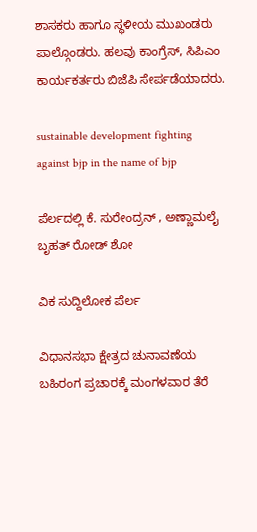ಶಾಸಕರು ಹಾಗೂ ಸ್ಥಳೀಯ ಮುಖಂಡರು ಪಾಲ್ಗೊಂಡರು. ಹಲವು ಕಾಂಗ್ರೆಸ್‌, ಸಿಪಿಎಂ ಕಾರ್ಯಕರ್ತರು ಬಿಜೆಪಿ ಸೇರ್ಪಡೆಯಾದರು.

sustainable development fighting against bjp in the name of bjp

ಪೆರ್ಲದಲ್ಲಿ ಕೆ. ಸುರೇಂದ್ರನ್ , ಅಣ್ಣಾಮಲೈ ಬೃಹತ್ ರೋಡ್ ಶೋ

ವಿಕ ಸುದ್ದಿಲೋಕ ಪೆರ್ಲ

ವಿಧಾನಸಭಾ ಕ್ಷೇತ್ರದ ಚುನಾವಣೆಯ ಬಹಿರಂಗ ಪ್ರಚಾರಕ್ಕೆ ಮಂಗಳವಾರ ತೆರೆ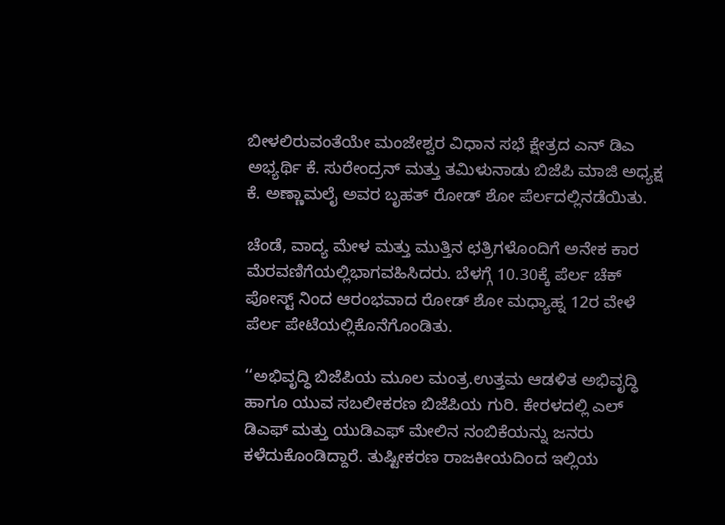ಬೀಳಲಿರುವಂತೆಯೇ ಮಂಜೇಶ್ವರ ವಿಧಾನ ಸಭೆ ಕ್ಷೇತ್ರದ ಎನ್ ಡಿಎ ಅಭ್ಯರ್ಥಿ ಕೆ. ಸುರೇಂದ್ರನ್ ಮತ್ತು ತಮಿಳುನಾಡು ಬಿಜೆಪಿ ಮಾಜಿ ಅಧ್ಯಕ್ಷ ಕೆ. ಅಣ್ಣಾಮಲೈ ಅವರ ಬೃಹತ್ ರೋಡ್ ಶೋ ಪೆರ್ಲದಲ್ಲಿನಡೆಯಿತು.

ಚೆಂಡೆ, ವಾದ್ಯ ಮೇಳ ಮತ್ತು ಮುತ್ತಿನ ಛತ್ರಿಗಳೊಂದಿಗೆ ಅನೇಕ ಕಾರ ಮೆರವಣಿಗೆಯಲ್ಲಿಭಾಗವಹಿಸಿದರು. ಬೆಳಗ್ಗೆ 10.30ಕ್ಕೆ ಪೆರ್ಲ ಚೆಕ್ ಪೋಸ್ಟ್ ನಿಂದ ಆರಂಭವಾದ ರೋಡ್ ಶೋ ಮಧ್ಯಾಹ್ನ 12ರ ವೇಳೆ ಪೆರ್ಲ ಪೇಟೆಯಲ್ಲಿಕೊನೆಗೊಂಡಿತು.

‘‘ಅಭಿವೃದ್ಧಿ ಬಿಜೆಪಿಯ ಮೂಲ ಮಂತ್ರ.ಉತ್ತಮ ಆಡಳಿತ ಅಭಿವೃದ್ಧಿ ಹಾಗೂ ಯುವ ಸಬಲೀಕರಣ ಬಿಜೆಪಿಯ ಗುರಿ. ಕೇರಳದಲ್ಲಿ ಎಲ್ ಡಿಎಫ್ ಮತ್ತು ಯುಡಿಎಫ್ ಮೇಲಿನ ನಂಬಿಕೆಯನ್ನು ಜನರು ಕಳೆದುಕೊಂಡಿದ್ದಾರೆ. ತುಷ್ಟೀಕರಣ ರಾಜಕೀಯದಿಂದ ಇಲ್ಲಿಯ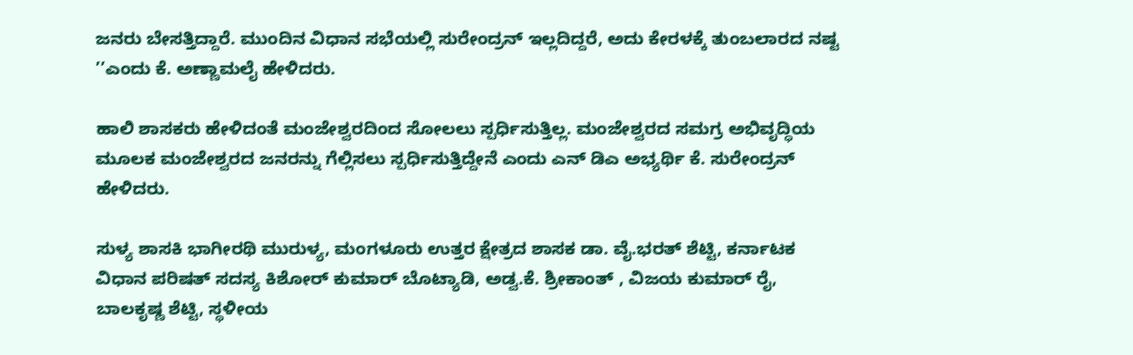ಜನರು ಬೇಸತ್ತಿದ್ದಾರೆ. ಮುಂದಿನ ವಿಧಾನ ಸಭೆಯಲ್ಲಿ ಸುರೇಂದ್ರನ್ ಇಲ್ಲದಿದ್ದರೆ, ಅದು ಕೇರಳಕ್ಕೆ ತುಂಬಲಾರದ ನಷ್ಟ ’’ಎಂದು ಕೆ. ಅಣ್ಣಾಮಲೈ ಹೇಳಿದರು.

ಹಾಲಿ ಶಾಸಕರು ಹೇಳಿದಂತೆ ಮಂಜೇಶ್ವರದಿಂದ ಸೋಲಲು ಸ್ಪರ್ಧಿಸುತ್ತಿಲ್ಲ. ಮಂಜೇಶ್ವರದ ಸಮಗ್ರ ಅಭಿವೃದ್ಧಿಯ ಮೂಲಕ ಮಂಜೇಶ್ವರದ ಜನರನ್ನು ಗೆಲ್ಲಿಸಲು ಸ್ಪರ್ಧಿಸುತ್ತಿದ್ದೇನೆ ಎಂದು ಎನ್ ಡಿಎ ಅಭ್ಯರ್ಥಿ ಕೆ. ಸುರೇಂದ್ರನ್ ಹೇಳಿದರು.

ಸುಳ್ಯ ಶಾಸಕಿ ಭಾಗೀರಥಿ ಮುರುಳ್ಯ, ಮಂಗಳೂರು ಉತ್ತರ ಕ್ಷೇತ್ರದ ಶಾಸಕ ಡಾ. ವೈ.ಭರತ್ ಶೆಟ್ಟಿ, ಕರ್ನಾಟಕ ವಿಧಾನ ಪರಿಷತ್ ಸದಸ್ಯ ಕಿಶೋರ್ ಕುಮಾರ್ ಬೊಟ್ಯಾಡಿ, ಅಡ್ವ.ಕೆ. ಶ್ರೀಕಾಂತ್ , ವಿಜಯ ಕುಮಾರ್ ರೈ, ಬಾಲಕೃಷ್ಣ ಶೆಟ್ಟಿ, ಸ್ಥಳೀಯ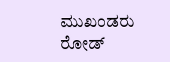ಮುಖಂಡರು ರೋಡ್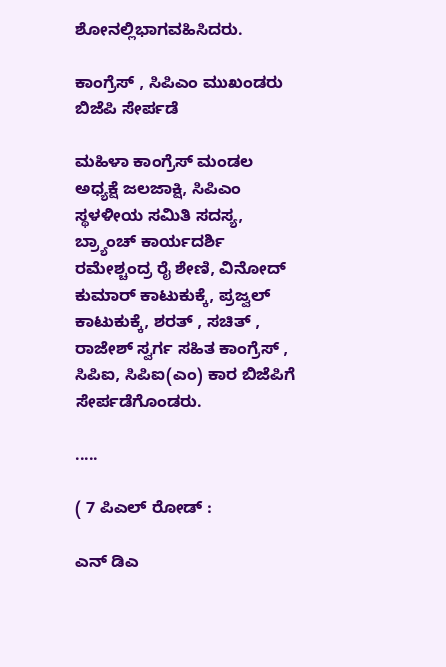ಶೋನಲ್ಲಿಭಾಗವಹಿಸಿದರು.

ಕಾಂಗ್ರೆಸ್ , ಸಿಪಿಎಂ ಮುಖಂಡರು ಬಿಜೆಪಿ ಸೇರ್ಪಡೆ

ಮಹಿಳಾ ಕಾಂಗ್ರೆಸ್ ಮಂಡಲ ಅಧ್ಯಕ್ಷೆ ಜಲಜಾಕ್ಷಿ, ಸಿಪಿಎಂ ಸ್ಥಳಳೀಯ ಸಮಿತಿ ಸದಸ್ಯ, ಬ್ರ್ಯಾಂಚ್ ಕಾರ್ಯದರ್ಶಿ ರಮೇಶ್ಚಂದ್ರ ರೈ ಶೇಣಿ, ವಿನೋದ್ ಕುಮಾರ್ ಕಾಟುಕುಕ್ಕೆ, ಪ್ರಜ್ವಲ್ ಕಾಟುಕುಕ್ಕೆ, ಶರತ್ , ಸಚಿತ್ , ರಾಜೇಶ್ ಸ್ವರ್ಗ ಸಹಿತ ಕಾಂಗ್ರೆಸ್ , ಸಿಪಿಐ, ಸಿಪಿಐ(ಎಂ) ಕಾರ ಬಿಜೆಪಿಗೆ ಸೇರ್ಪಡೆಗೊಂಡರು.

.....

( 7 ಪಿಎಲ್ ರೋಡ್ :

ಎನ್ ಡಿಎ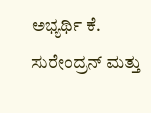ಅಭ್ಯರ್ಥಿ ಕೆ. ಸುರೇಂದ್ರನ್ ಮತ್ತು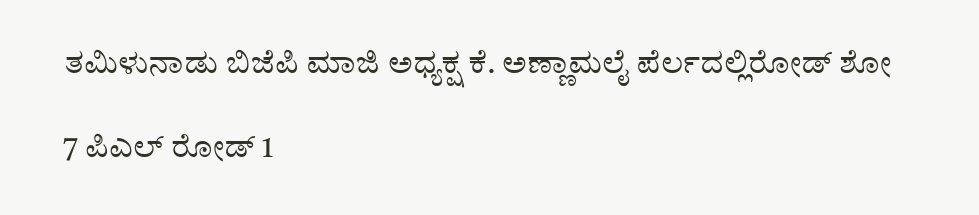ತಮಿಳುನಾಡು ಬಿಜೆಪಿ ಮಾಜಿ ಅಧ್ಯಕ್ಷ ಕೆ. ಅಣ್ಣಾಮಲೈ ಪೆರ್ಲದಲ್ಲಿರೋಡ್ ಶೋ

7 ಪಿಎಲ್ ರೋಡ್ 1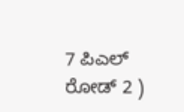7 ಪಿಎಲ್ ರೋಡ್ 2 )